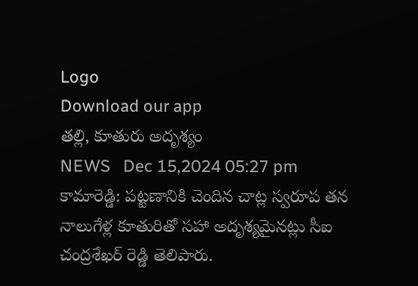Logo
Download our app
తల్లి, కూతురు అదృశ్యం
NEWS   Dec 15,2024 05:27 pm
కామారెడ్డి: పట్టణానికి చెందిన చాట్ల స్వరూప తన నాలుగేళ్ల కూతురితో సహా అదృశ్యమైనట్లు సీఐ చంద్రశేఖర్ రెడ్డి తెలిపారు.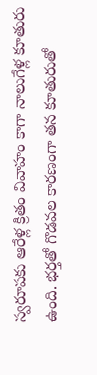స్వరూపకు ఆరేళ్ల క్రితం వివాహం కాగా నాలుగేళ్ల కూతురు ఉంది. భర్తతో గొడవల కారణంగా తన కూతురుతో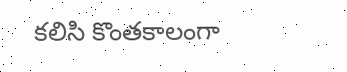కలిసి కొంతకాలంగా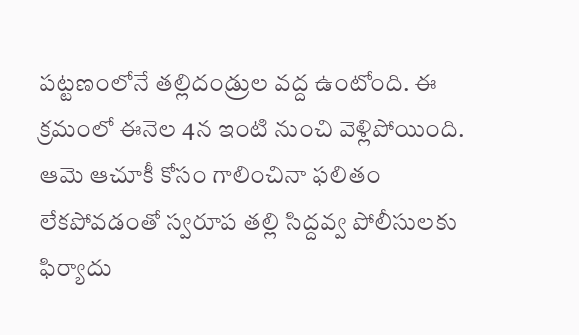పట్టణంలోనే తల్లిదండ్రుల వద్ద ఉంటోంది. ఈ క్రమంలో ఈనెల 4న ఇంటి నుంచి వెళ్లిపోయింది. ఆమె ఆచూకీ కోసం గాలించినా ఫలితం లేకపోవడంతో స్వరూప తల్లి సిద్దవ్వ పోలీసులకు ఫిర్యాదు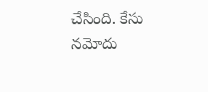చేసింది. కేసు నమోదు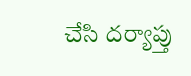చేసి దర్యాప్తు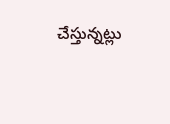చేస్తున్నట్లు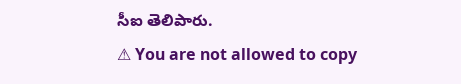సీఐ తెలిపారు.
⚠ You are not allowed to copy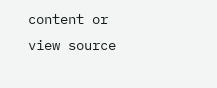content or view source